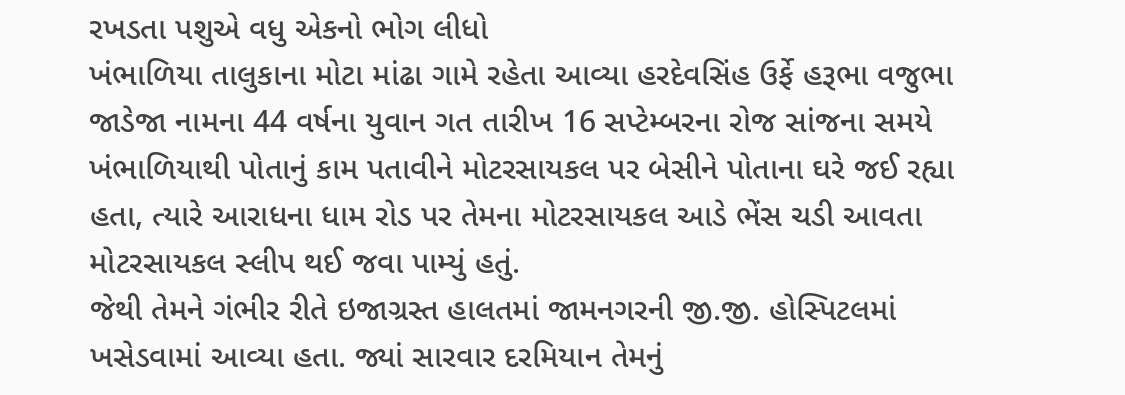રખડતા પશુએ વધુ એકનો ભોગ લીધો
ખંભાળિયા તાલુકાના મોટા માંઢા ગામે રહેતા આવ્યા હરદેવસિંહ ઉર્ફે હરૂભા વજુભા જાડેજા નામના 44 વર્ષના યુવાન ગત તારીખ 16 સપ્ટેમ્બરના રોજ સાંજના સમયે ખંભાળિયાથી પોતાનું કામ પતાવીને મોટરસાયકલ પર બેસીને પોતાના ઘરે જઈ રહ્યા હતા, ત્યારે આરાધના ધામ રોડ પર તેમના મોટરસાયકલ આડે ભેંસ ચડી આવતા મોટરસાયકલ સ્લીપ થઈ જવા પામ્યું હતું.
જેથી તેમને ગંભીર રીતે ઇજાગ્રસ્ત હાલતમાં જામનગરની જી.જી. હોસ્પિટલમાં ખસેડવામાં આવ્યા હતા. જ્યાં સારવાર દરમિયાન તેમનું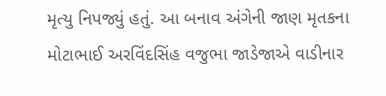મૃત્યુ નિપજ્યું હતું. આ બનાવ અંગેની જાણ મૃતકના મોટાભાઈ અરવિંદસિંહ વજુભા જાડેજાએ વાડીનાર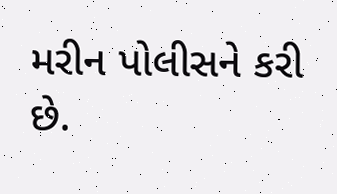મરીન પોલીસને કરી છે.